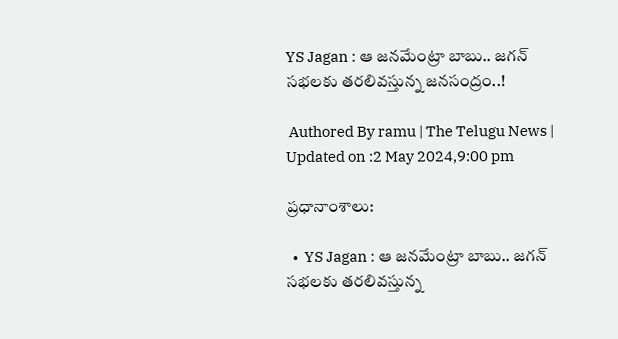YS Jagan : ఆ జనమేంట్రా బాబు.. జగన్ సభలకు తరలివస్తున్న జనసంద్రం..!

 Authored By ramu | The Telugu News | Updated on :2 May 2024,9:00 pm

ప్రధానాంశాలు:

  •  YS Jagan : ఆ జనమేంట్రా బాబు.. జగన్ సభలకు తరలివస్తున్న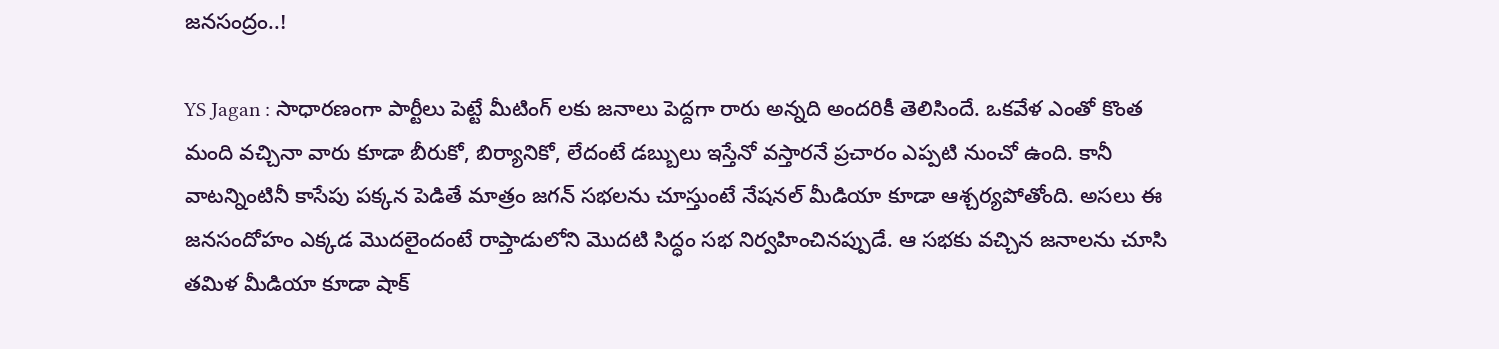జనసంద్రం..!

YS Jagan : సాధారణంగా పార్టీలు పెట్టే మీటింగ్ లకు జనాలు పెద్దగా రారు అన్నది అందరికీ తెలిసిందే. ఒకవేళ ఎంతో కొంత మంది వచ్చినా వారు కూడా బీరుకో, బిర్యానికో, లేదంటే డబ్బులు ఇస్తేనో వస్తారనే ప్రచారం ఎప్పటి నుంచో ఉంది. కానీ వాటన్నింటినీ కాసేపు పక్కన పెడితే మాత్రం జగన్ సభలను చూస్తుంటే నేషనల్ మీడియా కూడా ఆశ్చర్యపోతోంది. అసలు ఈ జనసందోహం ఎక్కడ మొదలైందంటే రాప్తాడులోని మొదటి సిద్ధం సభ నిర్వహించినప్పుడే. ఆ సభకు వచ్చిన జనాలను చూసి తమిళ మీడియా కూడా షాక్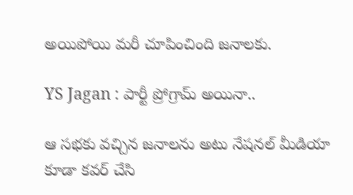అయిపోయి మరీ చూపించింది జనాలకు.

YS Jagan : పార్టీ ప్రోగ్రామ్ అయినా..

ఆ సభకు వచ్చిన జనాలను అటు నేషనల్ మీడియా కూడా కవర్ చేసి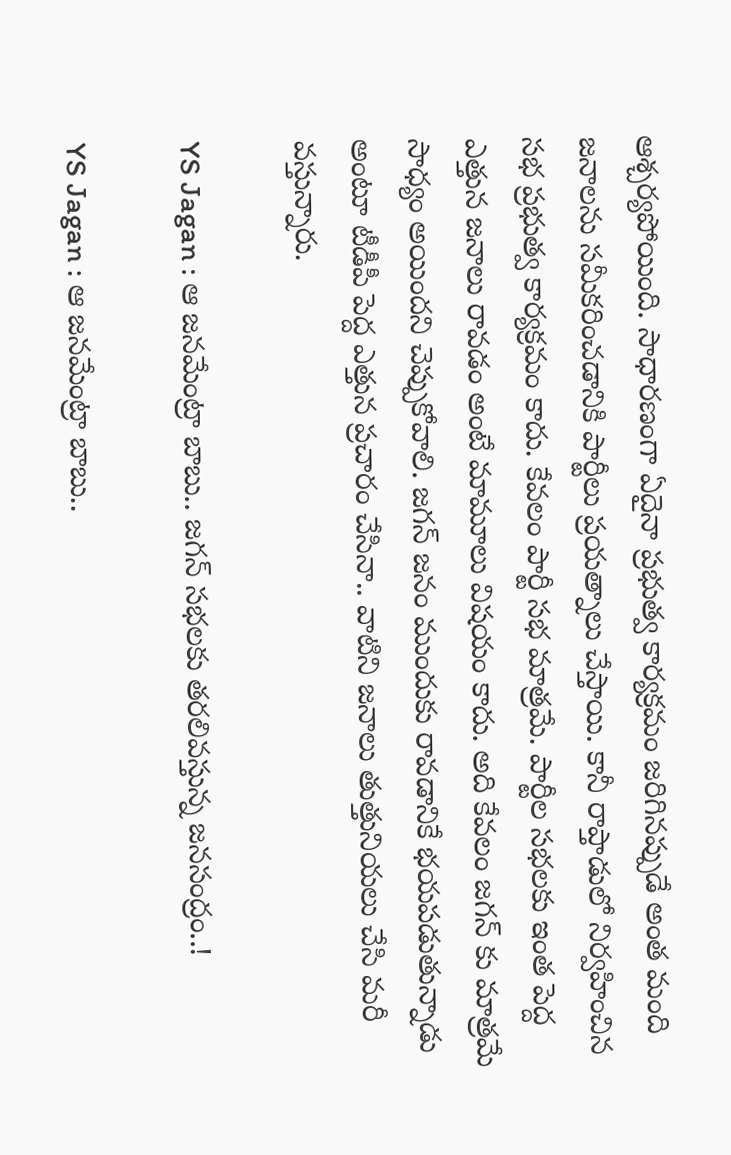ఆశ్చర్యపోయింది. సాధారణంగా ఏదైనా ప్రభుత్వ కార్యక్రమం జరిగినప్పుడే అంత మంది జనాలను సమీకరించడానికి పార్టీలు ప్రయత్నాలు చేస్తాయి. కానీ రాప్తాడులో నిర్వహించిన సభ ప్రభుత్వ కార్యక్రమం కాదు. కేవలం పార్టీ సభ మాత్రమే. పార్టీల సభలకు ఇంత పెద్ద ఎత్తున జనాలు రావడం అంటే మామూలు విషయం కాదు. అది కేవలం జగన్ కు మాత్రమే సాధ్యం అయిందని చెప్పుకోవాలి. జగన్ జనం ముందుకు రావడానికే భయపడుతున్నాడు అంటూ టీడీపీ పెద్ద ఎత్తున ప్రచారం చేసినా.. వాటిని జనాలు తుత్తునియలు చేసి మరీ వస్తున్నారు.

YS Jagan : ఆ జనమేంట్రా బాబు.. జగన్ సభలకు తరలివస్తున్న జనసంద్రం..!

YS Jagan : ఆ జనమేంట్రా బాబు..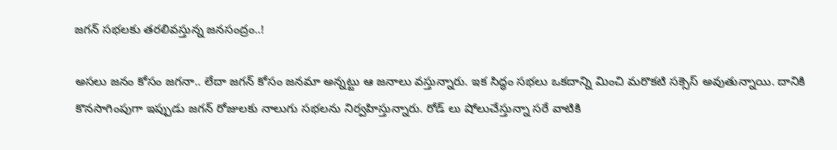జగన్ సభలకు తరలివస్తున్న జనసంద్రం..!

అసలు జనం కోసం జగనా.. లేదా జగన్ కోసం జనమా అన్నట్టు ఆ జనాలు వస్తున్నారు. ఇక సిద్ధం సభలు ఒకదాన్ని మించి మరొకటి సక్సెస్ అవుతున్నాయి. దానికి కొనసాగింపుగా ఇప్పుడు జగన్ రోజులకు నాలుగు సభలను నిర్వహిస్తున్నారు. రోడ్ లు షోలుచేస్తున్నా సరే వాటికి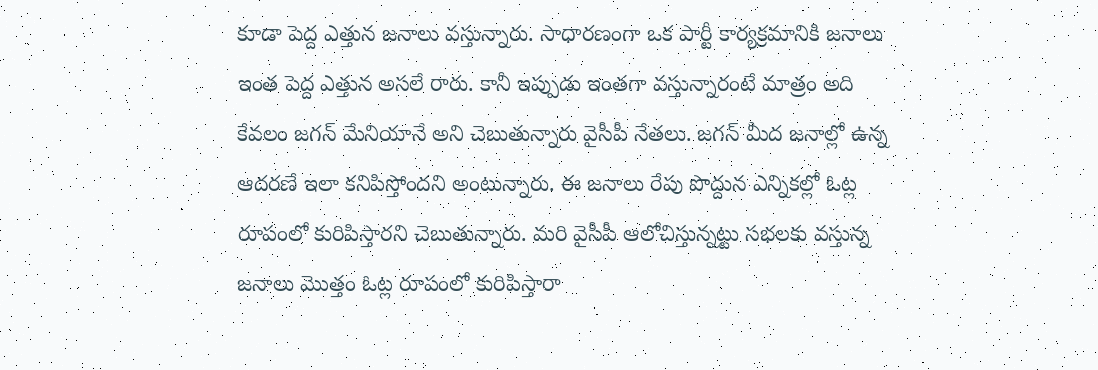కూడా పెద్ద ఎత్తున జనాలు వస్తున్నారు. సాధారణంగా ఒక పార్టీ కార్యక్రమానికి జనాలు ఇంత పెద్ద ఎత్తున అసలే రారు. కానీ ఇప్పుడు ఇంతగా వస్తున్నారంటే మాత్రం అది కేవలం జగన్ మేనియానే అని చెబుతున్నారు వైసీపీ నేతలు. జగన్ మీద జనాల్లో ఉన్న ఆదరణే ఇలా కనిపిస్తోందని అంటున్నారు. ఈ జనాలు రేపు పొద్దున ఎన్నికల్లో ఓట్ల రూపంలో కురిపిస్తారని చెబుతున్నారు. మరి వైసీపీ ఆలోచిస్తున్నట్టు సభలకు వస్తున్న జనాలు మొత్తం ఓట్ల రూపంలో కురిపిస్తారా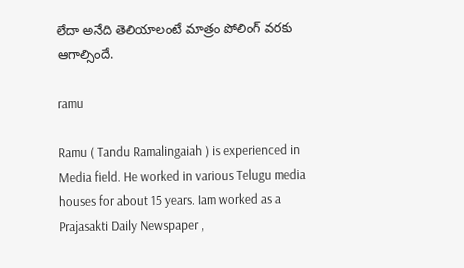లేదా అనేది తెలియాలంటే మాత్రం పోలింగ్ వరకు ఆగాల్సిందే.

ramu

Ramu ( Tandu Ramalingaiah ) is experienced in Media field. He worked in various Telugu media houses for about 15 years. Iam worked as a Prajasakti Daily Newspaper ,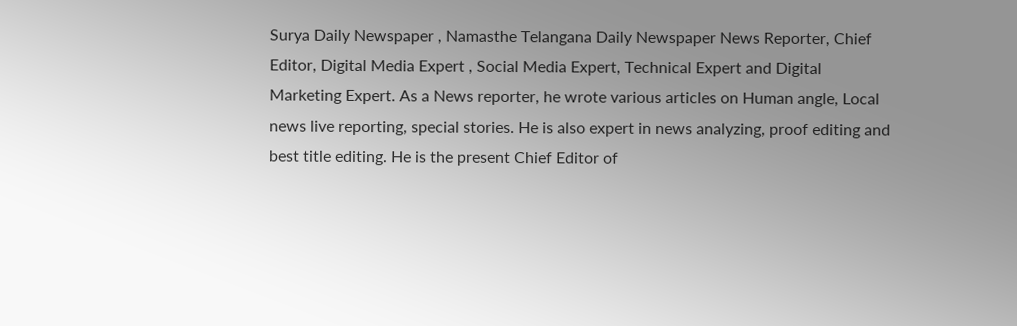Surya Daily Newspaper , Namasthe Telangana Daily Newspaper News Reporter, Chief Editor, Digital Media Expert , Social Media Expert, Technical Expert and Digital Marketing Expert. As a News reporter, he wrote various articles on Human angle, Local news live reporting, special stories. He is also expert in news analyzing, proof editing and best title editing. He is the present Chief Editor of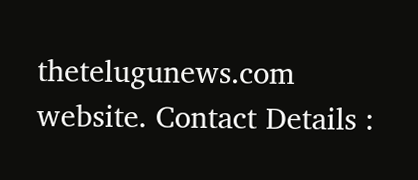thetelugunews.com website. Contact Details :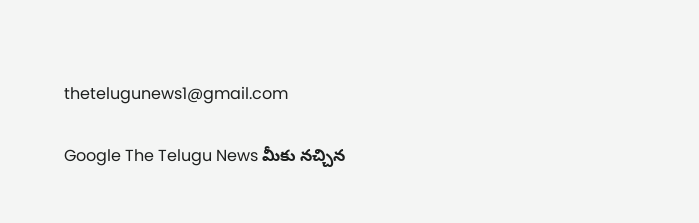thetelugunews1@gmail.com

Google The Telugu News మీకు నచ్చిన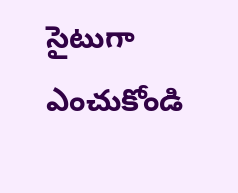సైటుగా ఎంచుకోండి